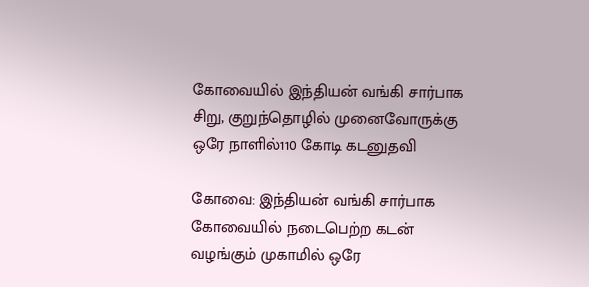கோவையில் இந்தியன் வங்கி சார்பாக சிறு, குறுந்தொழில் முனைவோருக்கு ஒரே நாளில்110 கோடி கடனுதவி

கோவை: இந்தியன் வங்கி சார்பாக கோவையில் நடைபெற்ற கடன் வழங்கும் முகாமில் ஒரே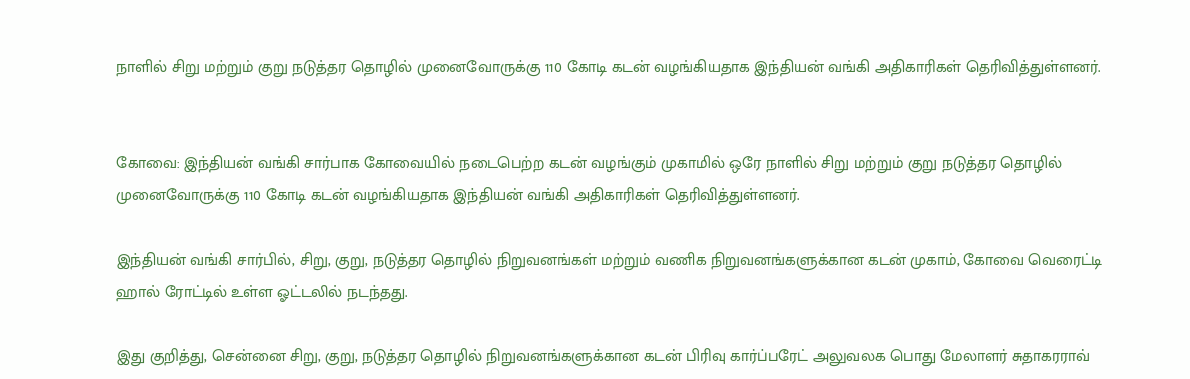நாளில் சிறு மற்றும் குறு நடுத்தர தொழில் முனைவோருக்கு 110 கோடி கடன் வழங்கியதாக இந்தியன் வங்கி அதிகாரிகள் தெரிவித்துள்ளனர்.


கோவை: இந்தியன் வங்கி சார்பாக கோவையில் நடைபெற்ற கடன் வழங்கும் முகாமில் ஒரே நாளில் சிறு மற்றும் குறு நடுத்தர தொழில் முனைவோருக்கு 110 கோடி கடன் வழங்கியதாக இந்தியன் வங்கி அதிகாரிகள் தெரிவித்துள்ளனர்.

இந்தியன் வங்கி சார்பில், சிறு, குறு, நடுத்தர தொழில் நிறுவனங்கள் மற்றும் வணிக நிறுவனங்களுக்கான கடன் முகாம், கோவை வெரைட்டி ஹால் ரோட்டில் உள்ள ஓட்டலில் நடந்தது.

இது குறித்து, சென்னை சிறு, குறு, நடுத்தர தொழில் நிறுவனங்களுக்கான கடன் பிரிவு கார்ப்பரேட் அலுவலக பொது மேலாளர் சுதாகரராவ்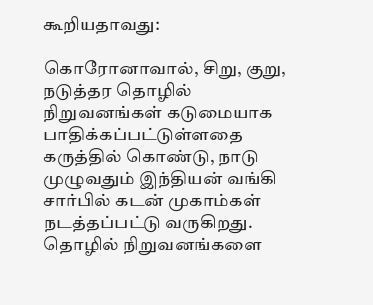கூறியதாவது:

கொரோனாவால், சிறு, குறு, நடுத்தர தொழில் நிறுவனங்கள் கடுமையாக பாதிக்கப்பட்டுள்ளதை கருத்தில் கொண்டு, நாடு முழுவதும் இந்தியன் வங்கி சார்பில் கடன் முகாம்கள் நடத்தப்பட்டு வருகிறது. தொழில் நிறுவனங்களை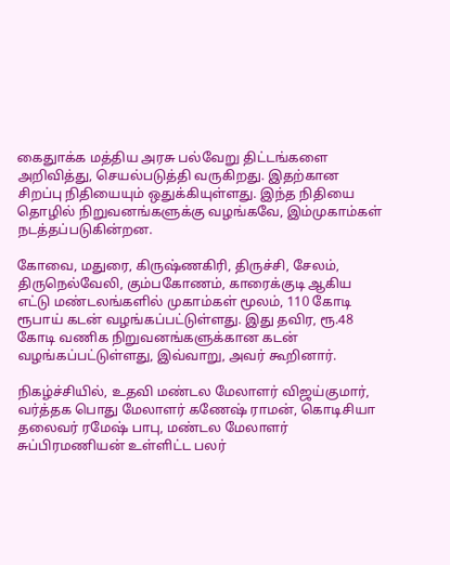கைதுாக்க மத்திய அரசு பல்வேறு திட்டங்களை அறிவித்து, செயல்படுத்தி வருகிறது. இதற்கான சிறப்பு நிதியையும் ஒதுக்கியுள்ளது. இந்த நிதியை தொழில் நிறுவனங்களுக்கு வழங்கவே, இம்முகாம்கள் நடத்தப்படுகின்றன.

கோவை, மதுரை, கிருஷ்ணகிரி, திருச்சி, சேலம், திருநெல்வேலி, கும்பகோணம், காரைக்குடி ஆகிய எட்டு மண்டலங்களில் முகாம்கள் மூலம், 110 கோடி ரூபாய் கடன் வழங்கப்பட்டுள்ளது. இது தவிர, ரூ.48 கோடி வணிக நிறுவனங்களுக்கான கடன் வழங்கப்பட்டுள்ளது, இவ்வாறு, அவர் கூறினார்.

நிகழ்ச்சியில், உதவி மண்டல மேலாளர் விஜய்குமார், வர்த்தக பொது மேலாளர் கணேஷ் ராமன், கொடிசியா தலைவர் ரமேஷ் பாபு, மண்டல மேலாளர் சுப்பிரமணியன் உள்ளிட்ட பலர்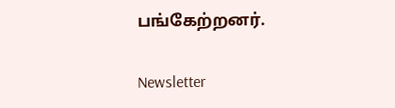பங்கேற்றனர்.

Newsletter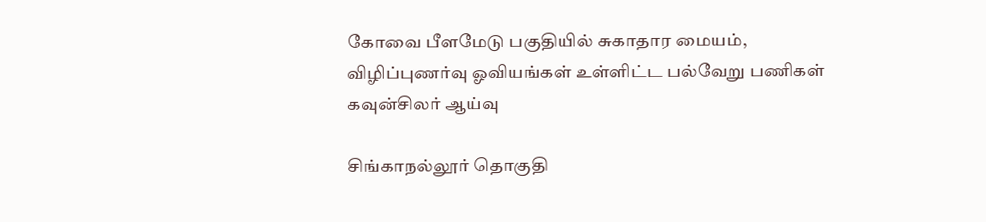கோவை பீளமேடு பகுதியில் சுகாதார மையம், விழிப்புணர்வு ஓவியங்கள் உள்ளிட்ட பல்வேறு பணிகள் கவுன்சிலர் ஆய்வு

சிங்காநல்லூர் தொகுதி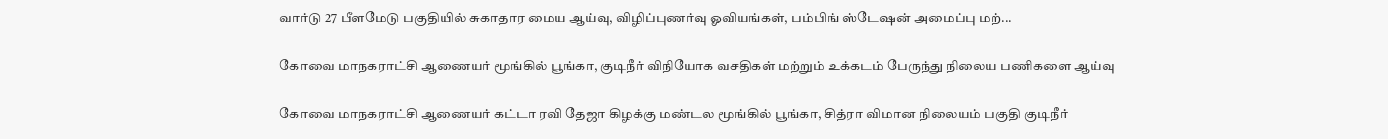வார்டு 27 பீளமேடு பகுதியில் சுகாதார மைய ஆய்வு, விழிப்புணர்வு ஓவியங்கள், பம்பிங் ஸ்டேஷன் அமைப்பு மற்...

கோவை மாநகராட்சி ஆணையர் மூங்கில் பூங்கா, குடிநீர் விநியோக வசதிகள் மற்றும் உக்கடம் பேருந்து நிலைய பணிகளை ஆய்வு

கோவை மாநகராட்சி ஆணையர் கட்டா ரவி தேஜா கிழக்கு மண்டல மூங்கில் பூங்கா, சித்ரா விமான நிலையம் பகுதி குடிநீர்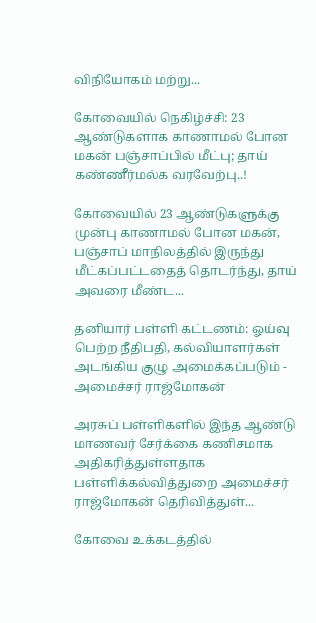விநியோகம் மற்று...

கோவையில் நெகிழ்ச்சி: 23 ஆண்டுகளாக காணாமல் போன மகன் பஞ்சாப்பில் மீட்பு; தாய் கண்ணீர்மல்க வரவேற்பு..!

கோவையில் 23 ஆண்டுகளுக்கு முன்பு காணாமல் போன மகன், பஞ்சாப் மாநிலத்தில் இருந்து மீட்கப்பட்டதைத் தொடர்ந்து, தாய் அவரை மீண்ட...

தனியார் பள்ளி கட்டணம்: ஓய்வு பெற்ற நீதிபதி, கல்வியாளர்கள் அடங்கிய குழு அமைக்கப்படும் - அமைச்சர் ராஜ்மோகன்

அரசுப் பள்ளிகளில் இந்த ஆண்டு மாணவர் சேர்க்கை கணிசமாக அதிகரித்துள்ளதாக பள்ளிக்கல்வித்துறை அமைச்சர் ராஜ்மோகன் தெரிவித்துள்...

கோவை உக்கடத்தில்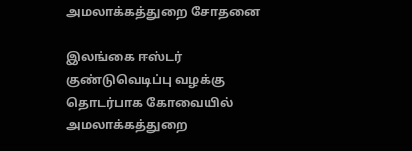அமலாக்கத்துறை சோதனை

இலங்கை ஈஸ்டர் குண்டுவெடிப்பு வழக்கு தொடர்பாக கோவையில் அமலாக்கத்துறை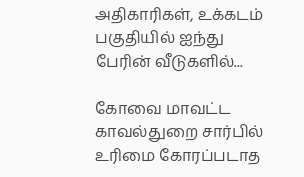அதிகாரிகள், உக்கடம் பகுதியில் ஐந்து பேரின் வீடுகளில்...

கோவை மாவட்ட காவல்துறை சார்பில் உரிமை கோரப்படாத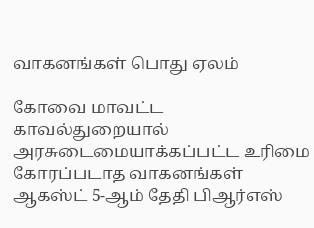வாகனங்கள் பொது ஏலம்

கோவை மாவட்ட காவல்துறையால் அரசுடைமையாக்கப்பட்ட உரிமை கோரப்படாத வாகனங்கள் ஆகஸ்ட் 5-ஆம் தேதி பிஆர்எஸ்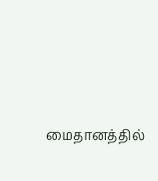மைதானத்தில்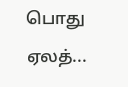பொது ஏலத்...